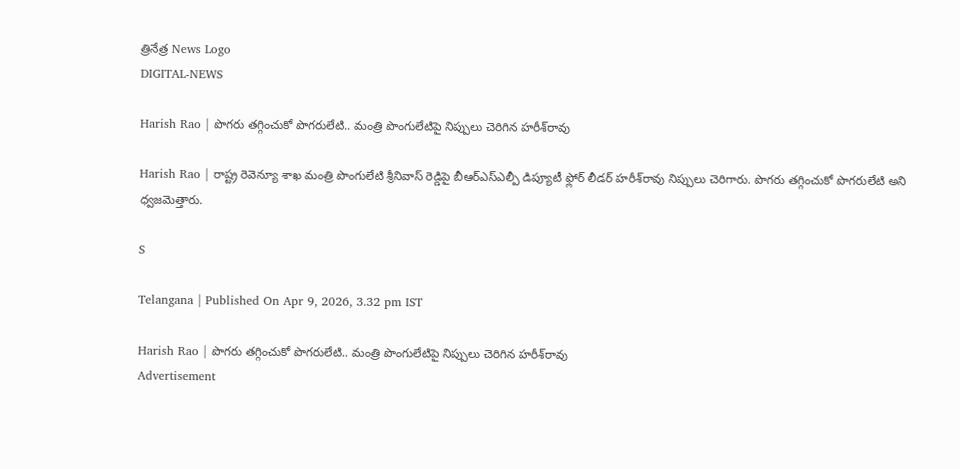త్రినేత్ర News Logo
DIGITAL-NEWS

Harish Rao | పొగ‌రు త‌గ్గించుకో పొగ‌రులేటి.. మంత్రి పొంగులేటిపై నిప్పులు చెరిగిన హ‌రీశ్‌రావు

Harish Rao | రాష్ట్ర రెవెన్యూ శాఖ మంత్రి పొంగులేటి శ్రీనివాస్ రెడ్డిపై బీఆర్ఎస్ఎల్పీ డిప్యూటీ ఫ్లోర్ లీడ‌ర్ హ‌రీశ్‌రావు నిప్పులు చెరిగారు. పొగ‌రు త‌గ్గించుకో పొగ‌రులేటి అని ధ్వ‌జ‌మెత్తారు.

S

Telangana | Published On Apr 9, 2026, 3.32 pm IST

Harish Rao | పొగ‌రు త‌గ్గించుకో పొగ‌రులేటి.. మంత్రి పొంగులేటిపై నిప్పులు చెరిగిన హ‌రీశ్‌రావు
Advertisement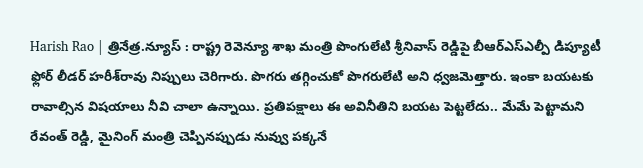Harish Rao | త్రినేత్ర‌.న్యూస్ : రాష్ట్ర రెవెన్యూ శాఖ మంత్రి పొంగులేటి శ్రీనివాస్ రెడ్డిపై బీఆర్ఎస్ఎల్పీ డిప్యూటీ ఫ్లోర్ లీడ‌ర్ హ‌రీశ్‌రావు నిప్పులు చెరిగారు. పొగ‌రు త‌గ్గించుకో పొగ‌రులేటి అని ధ్వ‌జ‌మెత్తారు. ఇంకా బ‌య‌ట‌కు రావాల్సిన విషయాలు నీవి చాలా ఉన్నాయి. ప్రతిపక్షాలు ఈ అవినీతిని బ‌య‌ట పెట్టలేదు.. మేమే పెట్టామని రేవంత్ రెడ్డి, మైనింగ్ మంత్రి చెప్పినప్పుడు నువ్వు పక్కనే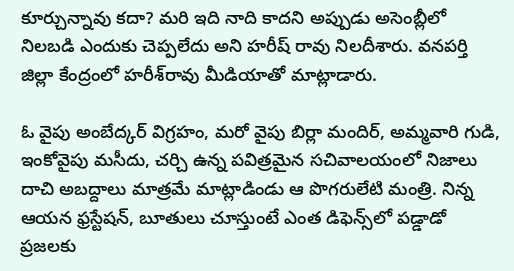కూర్చున్నావు కదా? మరి ఇది నాది కాదని అప్పుడు అసెంబ్లీలో నిలబడి ఎందుకు చెప్పలేదు అని హరీష్ రావు నిల‌దీశారు. వ‌న‌ప‌ర్తి జిల్లా కేంద్రంలో హ‌రీశ్‌రావు మీడియాతో మాట్లాడారు.

ఓ వైపు అంబేద్క‌ర్ విగ్ర‌హం, మ‌రో వైపు బిర్లా మందిర్, అమ్మ‌వారి గుడి, ఇంకోవైపు మ‌సీదు, చ‌ర్చి ఉన్న ప‌విత్ర‌మైన స‌చివాల‌యంలో నిజాలు దాచి అబ‌ద్దాలు మాత్ర‌మే మాట్లాడిండు ఆ పొగ‌రులేటి మంత్రి. నిన్న ఆయ‌న‌ ఫ్ర‌స్టేష‌న్, బూతులు చూస్తుంటే ఎంత డిఫెన్స్‌లో ప‌డ్డాడో ప్ర‌జ‌ల‌కు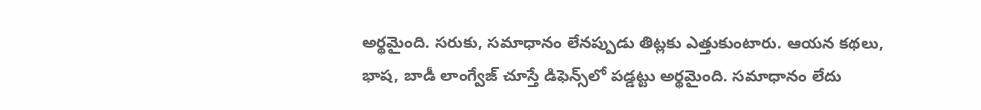అర్థ‌మైంది. స‌రుకు, స‌మాధానం లేన‌ప్పుడు తిట్ల‌కు ఎత్తుకుంటారు. ఆయ‌న క‌థ‌లు, భాష‌, బాడీ లాంగ్వేజ్ చూస్తే డిఫెన్స్‌లో ప‌డ్డ‌ట్టు అర్థ‌మైంది. స‌మాధానం లేదు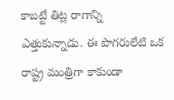కాబ‌ట్టే తిట్ల రాగాన్ని ఎత్తుకున్నాడు. ఈ పొగ‌రులేటి ఒక రాష్ట్ర మంత్రిగా కాకుండా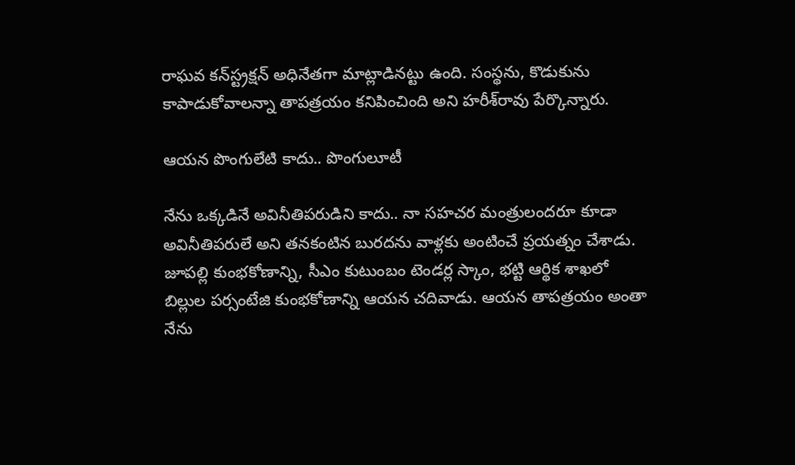రాఘ‌వ క‌న్‌స్ట్ర‌క్ష‌న్ అధినేత‌గా మాట్లాడిన‌ట్టు ఉంది. సంస్థ‌ను, కొడుకును కాపాడుకోవాల‌న్నా తాప‌త్ర‌యం క‌నిపించింది అని హ‌రీశ్‌రావు పేర్కొన్నారు.

ఆయ‌న పొంగులేటి కాదు.. పొంగులూటీ

నేను ఒక్క‌డినే అవినీతిప‌రుడిని కాదు.. నా స‌హ‌చ‌ర మంత్రులంద‌రూ కూడా అవినీతిప‌రులే అని త‌న‌కంటిన బుర‌ద‌ను వాళ్ల‌కు అంటించే ప్ర‌య‌త్నం చేశాడు. జూప‌ల్లి కుంభ‌కోణాన్ని, సీఎం కుటుంబం టెండ‌ర్ల స్కాం, భ‌ట్టి ఆర్థిక శాఖ‌లో బిల్లుల ప‌ర్సంటేజి కుంభ‌కోణాన్ని ఆయ‌న చ‌దివాడు. ఆయ‌న తాప‌త్ర‌యం అంతా నేను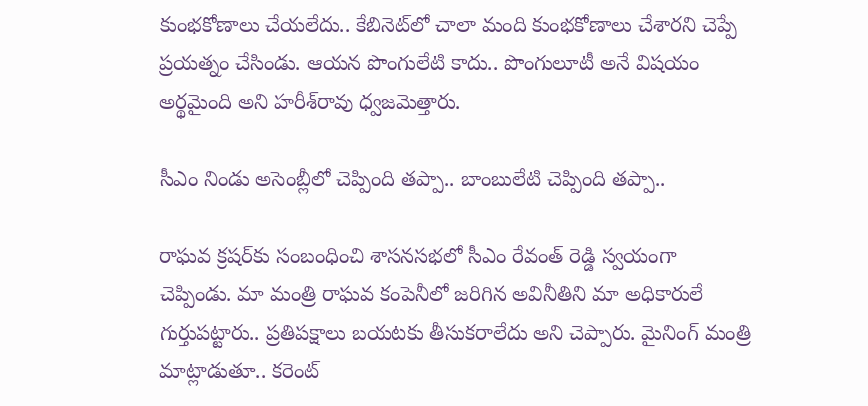కుంభ‌కోణాలు చేయ‌లేదు.. కేబినెట్‌లో చాలా మంది కుంభ‌కోణాలు చేశార‌ని చెప్పే ప్ర‌య‌త్నం చేసిండు. ఆయ‌న పొంగులేటి కాదు.. పొంగులూటీ అనే విష‌యం అర్థ‌మైంది అని హ‌రీశ్‌రావు ధ్వ‌జ‌మెత్తారు.

సీఎం నిండు అసెంబ్లీలో చెప్పింది త‌ప్పా.. బాంబులేటి చెప్పింది త‌ప్పా..

రాఘ‌వ క్ర‌ష‌ర్‌కు సంబంధించి శాస‌న‌స‌భ‌లో సీఎం రేవంత్ రెడ్డి స్వ‌యంగా చెప్పిండు. మా మంత్రి రాఘ‌వ కంపెనీలో జ‌రిగిన అవినీతిని మా అధికారులే గుర్తుప‌ట్టారు.. ప్ర‌తిప‌క్షాలు బ‌య‌ట‌కు తీసుక‌రాలేదు అని చెప్పారు. మైనింగ్ మంత్రి మాట్లాడుతూ.. క‌రెంట్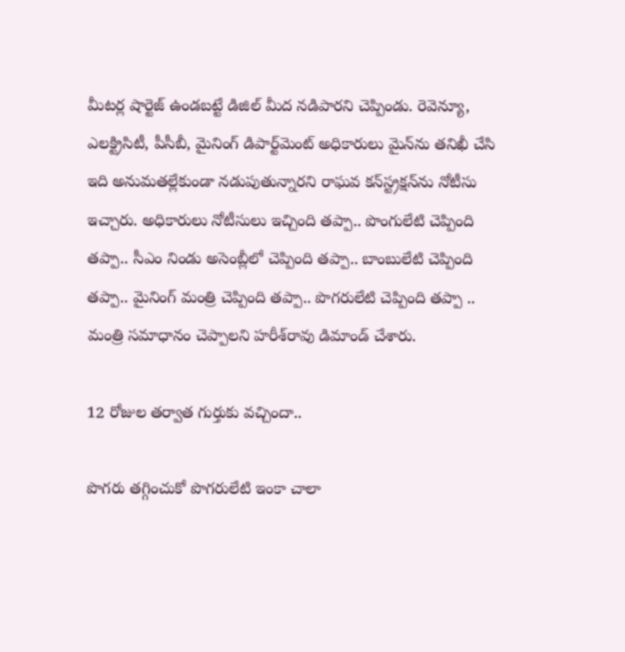మీట‌ర్ల షార్టెజ్ ఉండ‌బ‌ట్టే డిజిల్ మీద న‌డిపార‌ని చెప్పిండు. రెవెన్యూ, ఎల‌క్ట్రిసిటీ, పీసీబీ, మైనింగ్ డిపార్ట్‌మెంట్ అధికారులు మైన్‌ను త‌నిఖీ చేసి ఇది అనుమ‌త‌ల్లేకుండా న‌డుపుతున్నార‌ని రాఘ‌వ క‌న్‌స్ట్ర‌క్ష‌న్‌ను నోటీసు ఇచ్చారు. అధికారులు నోటీసులు ఇచ్చింది త‌ప్పా.. పొంగులేటి చెప్పింది త‌ప్పా.. సీఎం నిండు అసెంబ్లీలో చెప్పింది త‌ప్పా.. బాంబులేటి చెప్పింది త‌ప్పా.. మైనింగ్ మంత్రి చెప్పింది త‌ప్పా.. పొగ‌రులేటి చెప్పింది త‌ప్పా .. మంత్రి స‌మాధానం చెప్పాల‌ని హ‌రీశ్‌రావు డిమాండ్ చేశారు.

12 రోజుల త‌ర్వాత గుర్తుకు వ‌చ్చిందా..

పొగ‌రు తగ్గించుకో పొగ‌రులేటి ఇంకా చాలా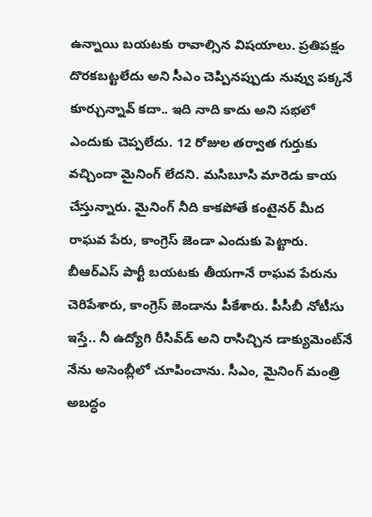ఉన్నాయి బ‌య‌ట‌కు రావాల్సిన విష‌యాలు. ప్ర‌తిప‌క్షం దొర‌క‌బ‌ట్ట‌లేదు అని సీఎం చెప్పిన‌ప్పుడు నువ్వు ప‌క్క‌నే కూర్చున్నావ్ కదా.. ఇది నాది కాదు అని స‌భ‌లో ఎందుకు చెప్ప‌లేదు. 12 రోజుల త‌ర్వాత గుర్తుకు వ‌చ్చిందా మైనింగ్ లేద‌ని. మ‌సిబూసి మారెడు కాయ చేస్తున్నారు. మైనింగ్ నీది కాక‌పోతే కంటైన‌ర్ మీద రాఘ‌వ పేరు, కాంగ్రెస్ జెండా ఎందుకు పెట్టారు. బీఆర్ఎస్ పార్టీ బ‌య‌ట‌కు తీయ‌గానే రాఘ‌వ‌ పేరును చెరిపేశారు, కాంగ్రెస్ జెండాను పీకేశారు. పీసీబీ నోటీసు ఇస్తే.. నీ ఉద్యోగి రీసివ్‌డ్ అని రాసిచ్చిన డాక్యుమెంట్‌నే నేను అసెంబ్లీలో చూపించాను. సీఎం, మైనింగ్ మంత్రి అబ‌ద్ధం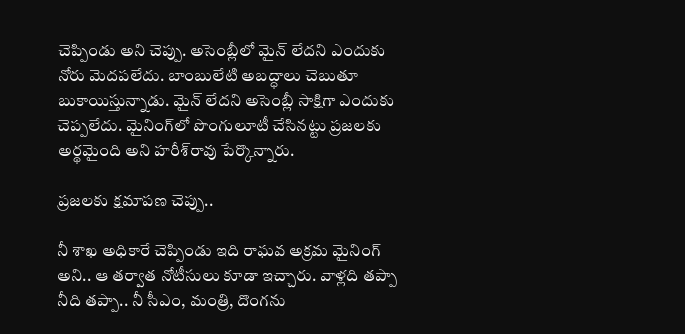చెప్పిండు అని చెప్పు. అసెంబ్లీలో మైన్ లేద‌ని ఎందుకు నోరు మెద‌ప‌లేదు. బాంబులేటి అబద్ధాలు చెబుతూ బుకాయిస్తున్నాడు. మైన్ లేద‌ని అసెంబ్లీ సాక్షిగా ఎందుకు చెప్ప‌లేదు. మైనింగ్‌లో పొంగులూటీ చేసిన‌ట్టు ప్ర‌జ‌ల‌కు అర్థ‌మైంది అని హ‌రీశ్‌రావు పేర్కొన్నారు.

ప్ర‌జ‌ల‌కు క్ష‌మాప‌ణ చెప్పు..

నీ శాఖ అధికారే చెప్పిండు ఇది రాఘ‌వ అక్ర‌మ మైనింగ్ అని.. ఆ త‌ర్వాత‌ నోటీసులు కూడా ఇచ్చారు. వాళ్ల‌ది త‌ప్పా నీది త‌ప్పా.. నీ సీఎం, మంత్రి, దొంగ‌ను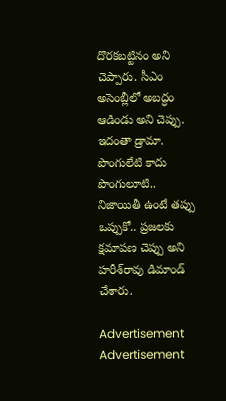దొర‌క‌బ‌ట్టినం అని చెప్పారు. సీఎం అసెంబ్లీలో అబ‌ద్ధం ఆడిండు అని చెప్పు. ఇదంతా డ్రామా. పొంగులేటి కాదు పొంగులూటి.. నిజాయితీ ఉంటే త‌ప్పు ఒప్పుకో.. ప్ర‌జ‌ల‌కు క్ష‌మాప‌ణ చెప్పు అని హ‌రీశ్‌రావు డిమాండ్ చేశారు.

Advertisement
Advertisement